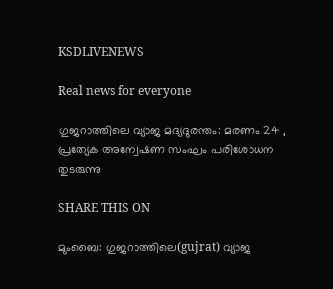KSDLIVENEWS

Real news for everyone

ഗുജറാത്തിലെ വ്യാജ മദ്യദുരന്തം: മരണം 24 , പ്രത്യേക അന്വേഷണ സംഘം പരിശോധന തുടരുന്നു

SHARE THIS ON

മുംബൈ: ഗുജറാത്തിലെ(gujrat) വ്യാജ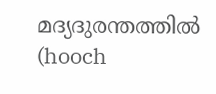മദ്യദുരന്തത്തില്‍ (hooch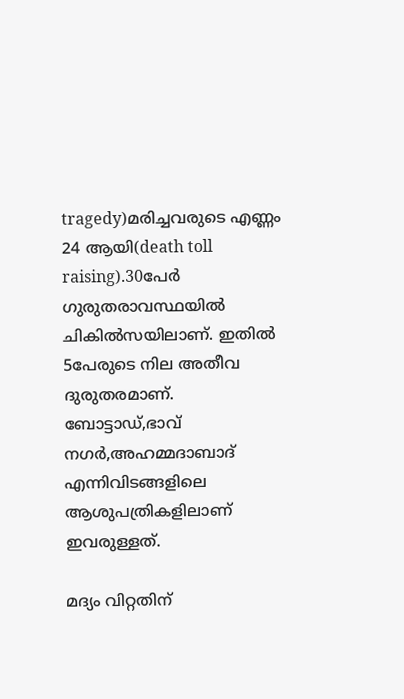tragedy)മരിച്ചവരുടെ എണ്ണം 24 ആയി(death toll raising).30പേര്‍ ഗുരുതരാവസ്ഥയില്‍ ചികില്‍സയിലാണ്. ഇതില്‍ 5പേരുടെ നില അതീവ ദുരുതരമാണ്. ബോട്ടാഡ്,ഭാവ് നഗര്‍,അഹമ്മദാബാദ് എന്നിവിടങ്ങളിലെ ആശുപത്രികളിലാണ് ഇവരുള്ളത്.

മദ്യം വിറ്റതിന്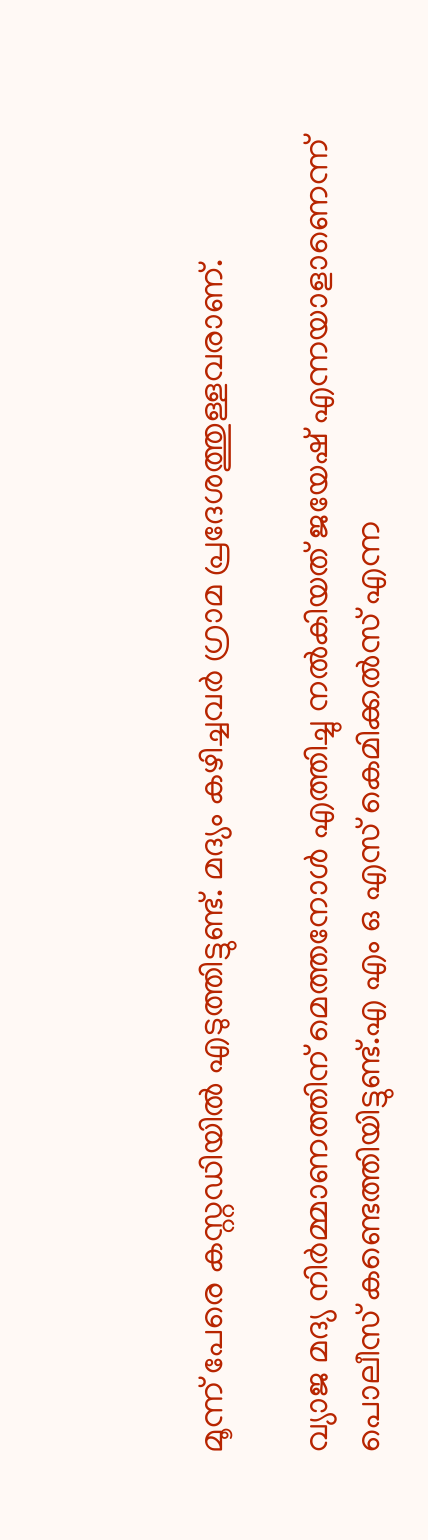മൂന്ന് പേരെ കസ്റ്റഡിയില്‍ എടുത്തിട്ടുണ്ട്. മദ്യം കഴിച്ചവര്‍ ഗ്രാമ പ്രദേശത്തുള്ളവരാണ്.

വ്യാജ മദ്യ നിര്‍മ്മാണത്തിന് മെത്തനോള്‍ എത്തിച്ചു നല്‍കിയത് ജയേഷ് എന്നയാളാണെന്ന് പൊലീസ് കണ്ടെത്തിയിട്ടുണ്ട്.എ എം ഒ എസ് കെമിക്കല്‍സ് എന്ന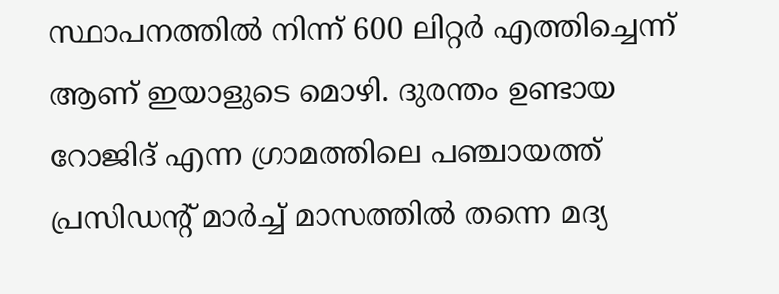സ്ഥാപനത്തില്‍ നിന്ന് 600 ലിറ്റര്‍ എത്തിച്ചെന്ന് ആണ് ഇയാളുടെ മൊഴി. ദുരന്തം ഉണ്ടായ റോജിദ് എന്ന ഗ്രാമത്തിലെ പഞ്ചായത്ത് പ്രസിഡന്‍റ് മാര്‍ച്ച്‌ മാസത്തില്‍ തന്നെ മദ്യ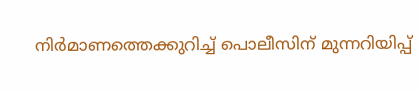നിര്‍മാണത്തെക്കുറിച്ച്‌ പൊലീസിന് മുന്നറിയിപ്പ്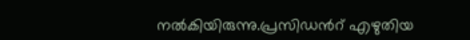നല്‍കിയിരുന്നു.പ്രസിഡന്‍റ് എഴുതിയ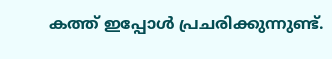കത്ത് ഇപ്പോള്‍ പ്രചരിക്കുന്നുണ്ട്.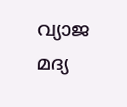വ്യാജ മദ്യ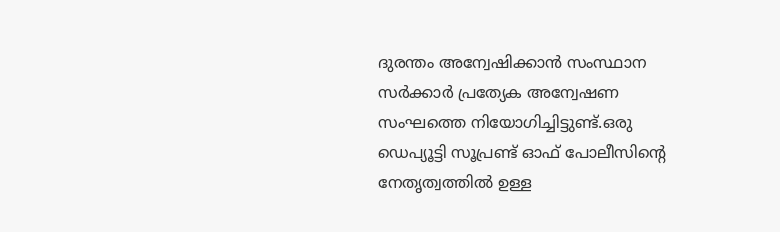ദുരന്തം അന്വേഷിക്കാന്‍ സംസ്ഥാന സര്‍ക്കാര്‍ പ്രത്യേക അന്വേഷണ സംഘത്തെ നിയോഗിച്ചിട്ടുണ്ട്.ഒരു ഡെപ്യൂട്ടി സൂപ്രണ്ട് ഓഫ് പോലീസിന്‍റെ നേതൃത്വത്തില്‍ ഉള്ള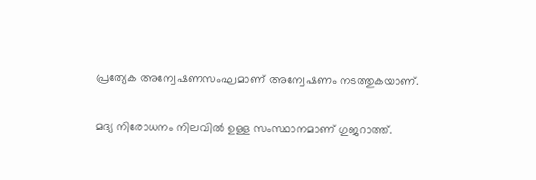പ്രത്യേക അന്വേഷണസംഘമാണ് അന്വേഷണം നടത്തുകയാണ്.

മദ്യ നിരോധനം നിലവില്‍ ഉള്ള സംസ്ഥാനമാണ് ഗുജറാത്ത്.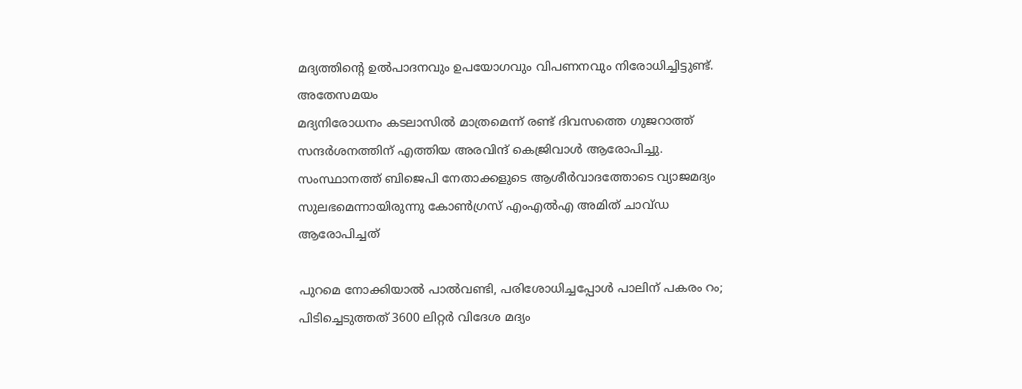മദ്യത്തിന്‍റെ ഉല്‍പാദനവും ഉപയോഗവും വിപണനവും നിരോധിച്ചിട്ടുണ്ട്. അതേസമയം
മദ്യനിരോധനം കടലാസില്‍ മാത്രമെന്ന് രണ്ട് ദിവസത്തെ ഗുജറാത്ത് സന്ദര്‍ശനത്തിന് എത്തിയ അരവിന്ദ് കെജ്രിവാള്‍ ആരോപിച്ചു. സംസ്ഥാനത്ത് ബിജെപി നേതാക്കളുടെ ആശീര്‍വാദത്തോടെ വ്യാജമദ്യം സുലഭമെന്നായിരുന്നു കോണ്‍ഗ്രസ് എംഎല്‍എ അമിത് ചാവ്ഡ ആരോപിച്ചത്

പുറമെ നോക്കിയാല്‍ പാല്‍വണ്ടി, പരിശോധിച്ചപ്പോള്‍ പാലിന് പകരം റം; പിടിച്ചെടുത്തത് 3600 ലിറ്റര്‍ വിദേശ മദ്യം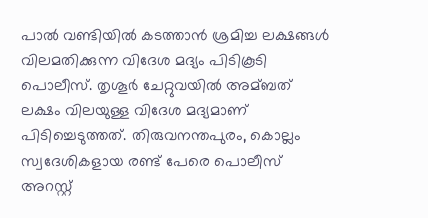പാല്‍ വണ്ടിയില്‍ കടത്താന്‍ ശ്രമിച്ച ലക്ഷങ്ങള്‍ വിലമതിക്കുന്ന വിദേശ മദ്യം പിടികൂടി പൊലീസ്. തൃശൂര്‍ ചേറ്റുവയില്‍ അമ്ബത് ലക്ഷം വിലയുള്ള വിദേശ മദ്യമാണ് പിടിച്ചെടുത്തത്. തിരുവനന്തപുരം, കൊല്ലം സ്വദേശികളായ രണ്ട് പേരെ പൊലീസ് അറസ്റ്റ്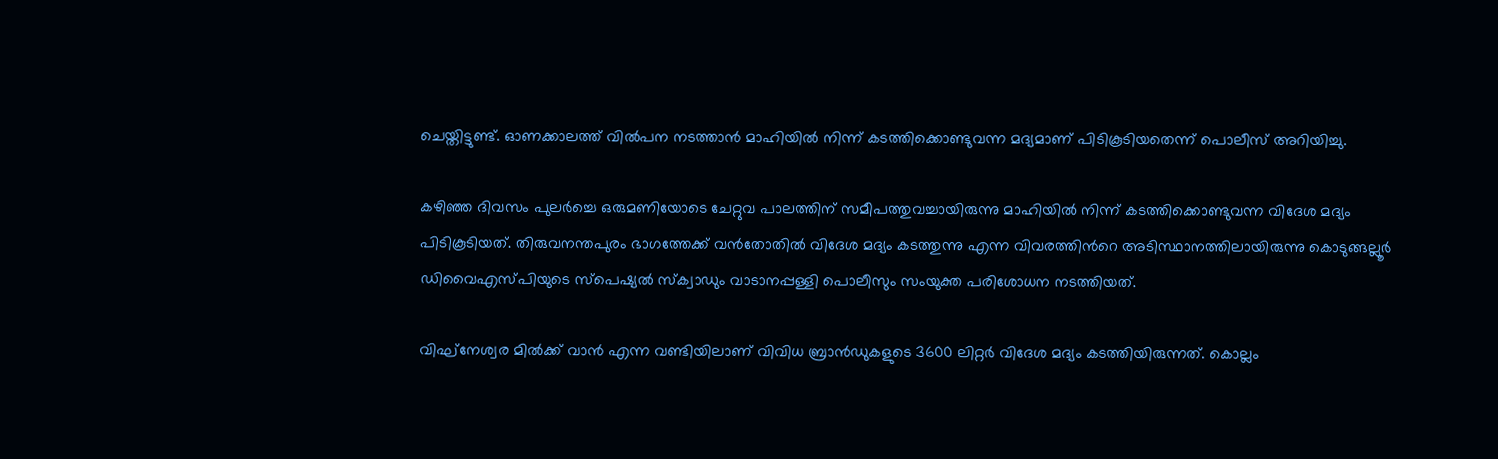ചെയ്തിട്ടുണ്ട്. ഓണക്കാലത്ത് വില്‍പന നടത്താന്‍ മാഹിയില്‍ നിന്ന് കടത്തിക്കൊണ്ടുവന്ന മദ്യമാണ് പിടികൂടിയതെന്ന് പൊലീസ് അറിയിച്ചു.

കഴിഞ്ഞ ദിവസം പുലര്‍ച്ചെ ഒരുമണിയോടെ ചേറ്റുവ പാലത്തിന് സമീപത്തുവച്ചായിരുന്നു മാഹിയില്‍ നിന്ന് കടത്തിക്കൊണ്ടുവന്ന വിദേശ മദ്യം പിടികൂടിയത്. തിരുവനന്തപുരം ഭാഗത്തേക്ക് വന്‍തോതില്‍ വിദേശ മദ്യം കടത്തുന്നു എന്ന വിവരത്തിന്‍റെ അടിസ്ഥാനത്തിലായിരുന്നു കൊടുങ്ങല്ലൂര്‍ ഡിവൈഎസ്പിയുടെ സ്പെഷ്യല്‍ സ്ക്വാഡും വാടാനപ്പള്ളി പൊലീസും സംയുക്ത പരിശോധന നടത്തിയത്.

വിഘ്നേശ്വര മില്‍ക്ക് വാന്‍ എന്ന വണ്ടിയിലാണ് വിവിധ ബ്രാന്‍ഡുകളുടെ 3600 ലിറ്റര്‍ വിദേശ മദ്യം കടത്തിയിരുന്നത്. കൊല്ലം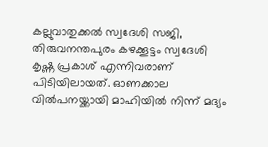കല്ലുവാതുക്കല്‍ സ്വദേശി സജി, തിരുവനന്തപുരം കഴക്കൂട്ടം സ്വദേശി കൃഷ്ണ പ്രകാശ് എന്നിവരാണ് പിടിയിലായത്. ഓണക്കാല വില്‍പനയ്ക്കായി മാഹിയില്‍ നിന്ന് മദ്യം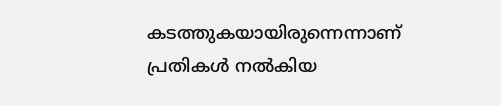കടത്തുകയായിരുന്നെന്നാണ് പ്രതികള്‍ നല്‍കിയ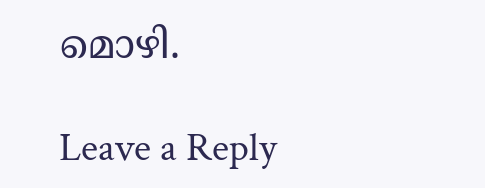മൊഴി.

Leave a Reply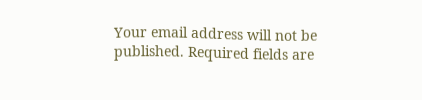Your email address will not be published. Required fields are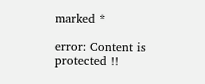marked *

error: Content is protected !!